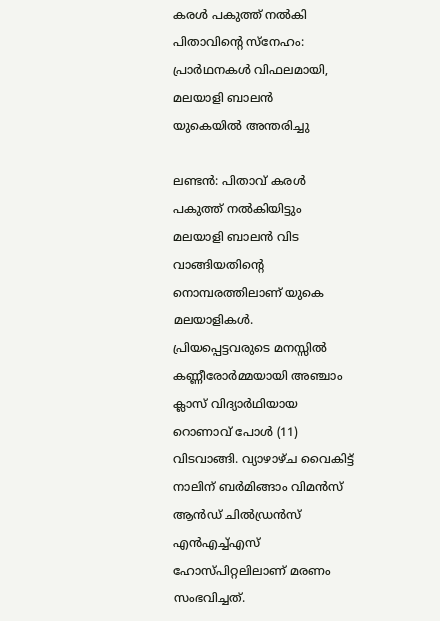കരൾ പകുത്ത് നൽകി പിതാവിൻ്റെ സ്നേഹം: പ്രാർഥനകൾ വിഫലമായി, മലയാളി ബാലൻ യുകെയിൽ ‍അന്തരിച്ചു

ലണ്ടൻ: പിതാവ് കരൾ പകുത്ത് നൽകിയിട്ടും മലയാളി ബാലൻ വിട വാങ്ങിയതിന്റെ നൊമ്പരത്തിലാണ് യുകെ മലയാളികൾ. പ്രിയപ്പെട്ടവരുടെ മനസ്സിൽ കണ്ണീരോർമ്മയായി അ‍‍ഞ്ചാം ക്ലാസ് വിദ്യാർഥിയായ റൊണാവ് പോൾ (11) വിടവാങ്ങി. വ്യാഴാഴ്ച വൈകിട്ട് നാലിന് ബർമിങ്ങാം വിമൻസ് ആൻഡ് ചിൽഡ്രൻസ് എൻഎച്ച്എസ് ഹോസ്പിറ്റലിലാണ് മരണം സംഭവിച്ചത്.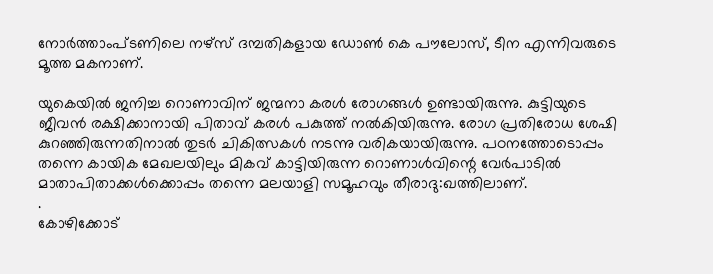നോർത്താംപ്ടണിലെ നഴ്സ് ദമ്പതികളായ ഡോൺ കെ പൗലോസ്, ടീന എന്നിവരുടെ മൂത്ത മകനാണ്.

യുകെയിൽ ജനിച്ച റൊണാവിന് ജന്മനാ കരൾ രോഗങ്ങൾ ഉണ്ടായിരുന്നു. കുട്ടിയുടെ ജീവൻ രക്ഷിക്കാനായി പിതാവ് കരൾ പകുത്ത് നൽകിയിരുന്നു. രോഗ പ്രതിരോധ ശേഷി കുറഞ്ഞിരുന്നതിനാൽ തുടർ ചികിത്സകൾ നടന്നു വരികയായിരുന്നു. പഠനത്തോടൊപ്പം തന്നെ കായിക മേഖലയിലും മികവ് കാട്ടിയിരുന്ന റൊണാൾവിന്റെ വേർപാടിൽ മാതാപിതാക്കൾക്കൊപ്പം തന്നെ മലയാളി സമൂഹവും തീരാദു:ഖത്തിലാണ്.
.
കോഴിക്കോട്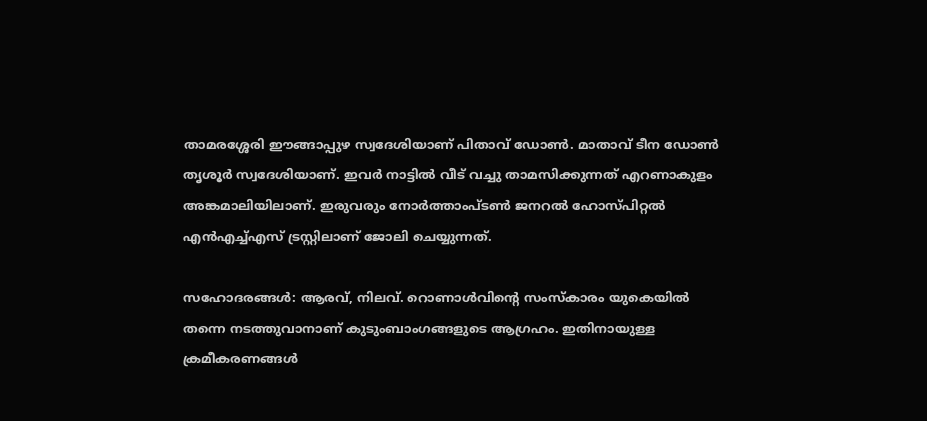താമരശ്ശേരി ഈങ്ങാപ്പുഴ സ്വദേശിയാണ് പിതാവ് ഡോൺ. മാതാവ് ടീന ഡോൺ തൃശൂർ സ്വദേശിയാണ്. ഇവർ നാട്ടിൽ വീട് വച്ചു താമസിക്കുന്നത് എറണാകുളം അങ്കമാലിയിലാണ്. ഇരുവരും നോർത്താംപ്ടൺ ജനറൽ ഹോസ്പിറ്റൽ എൻഎച്ച്എസ് ട്രസ്റ്റിലാണ് ജോലി ചെയ്യുന്നത്.

സഹോദരങ്ങൾ: ആരവ്, നിലവ്. റൊണാൾവിന്റെ സംസ്കാരം യുകെയിൽ തന്നെ നടത്തുവാനാണ് കുടുംബാംഗങ്ങളുടെ ആഗ്രഹം. ഇതിനായുള്ള ക്രമീകരണങ്ങൾ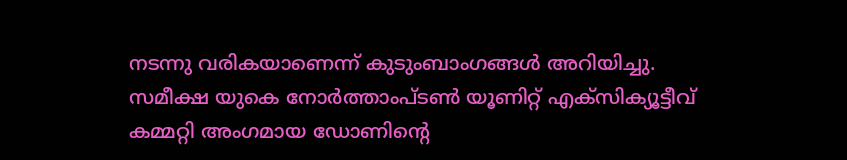നടന്നു വരികയാണെന്ന് കുടുംബാംഗങ്ങൾ അറിയിച്ചു. സമീക്ഷ യുകെ നോർത്താംപ്ടൺ യൂണിറ്റ് എക്സിക്യൂട്ടീവ് കമ്മറ്റി അംഗമായ ഡോണിന്റെ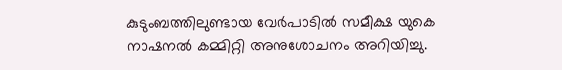കുടുംബത്തിലുണ്ടായ വേർപാടിൽ സമീക്ഷ യുകെ നാഷനൽ കമ്മിറ്റി അനുശോചനം അറിയിച്ചു.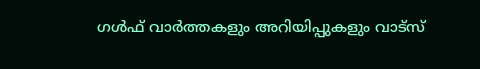ഗൾഫ് വാർത്തകളും അറിയിപ്പുകളും വാട്സ്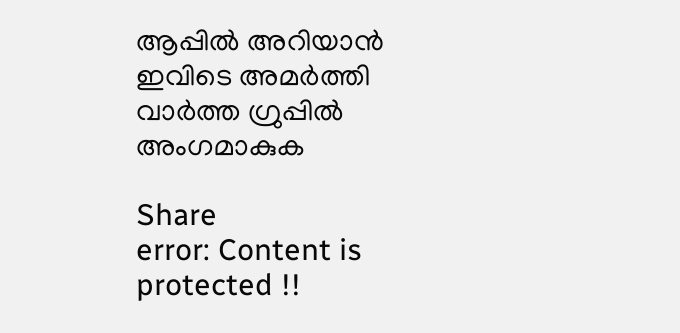ആപ്പിൽ അറിയാൻ ഇവിടെ അമർത്തി വാർത്ത ഗ്രുപ്പിൽ അംഗമാകുക

Share
error: Content is protected !!